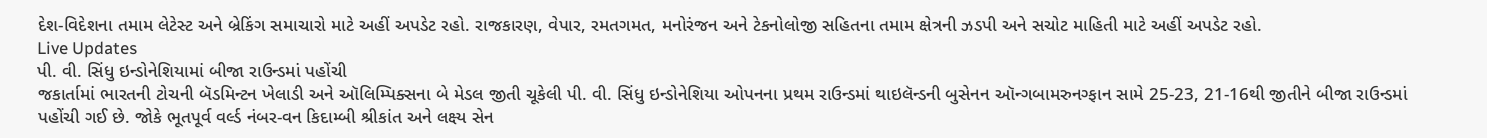દેશ-વિદેશના તમામ લેટેસ્ટ અને બ્રેકિંગ સમાચારો માટે અહીં અપડેટ રહો. રાજકારણ, વેપાર, રમતગમત, મનોરંજન અને ટેકનોલોજી સહિતના તમામ ક્ષેત્રની ઝડપી અને સચોટ માહિતી માટે અહીં અપડેટ રહો.
Live Updates
પી. વી. સિંધુ ઇન્ડોનેશિયામાં બીજા રાઉન્ડમાં પહોંચી
જકાર્તામાં ભારતની ટોચની બૅડમિન્ટન ખેલાડી અને ઑલિમ્પિક્સના બે મેડલ જીતી ચૂકેલી પી. વી. સિંધુ ઇન્ડોનેશિયા ઓપનના પ્રથમ રાઉન્ડમાં થાઇલૅન્ડની બુસેનન ઑન્ગબામરુનગ્ફાન સામે 25-23, 21-16થી જીતીને બીજા રાઉન્ડમાં પહોંચી ગઈ છે. જોકે ભૂતપૂર્વ વર્લ્ડ નંબર-વન કિદામ્બી શ્રીકાંત અને લક્ષ્ય સેન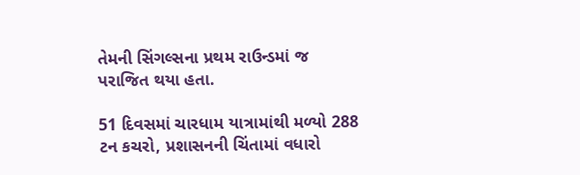તેમની સિંગલ્સના પ્રથમ રાઉન્ડમાં જ પરાજિત થયા હતા.

51 દિવસમાં ચારધામ યાત્રામાંથી મળ્યો 288 ટન કચરો, પ્રશાસનની ચિંતામાં વધારો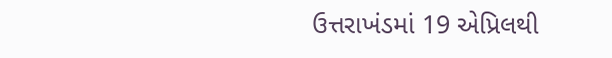ઉત્તરાખંડમાં 19 એપ્રિલથી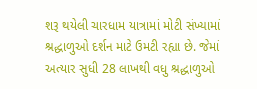શરૂ થયેલી ચારધામ યાત્રામાં મોટી સંખ્યામાં શ્રદ્ધાળુઓ દર્શન માટે ઉમટી રહ્યા છે. જેમાં અત્યાર સુધી 28 લાખથી વધુ શ્રદ્ધાળુઓ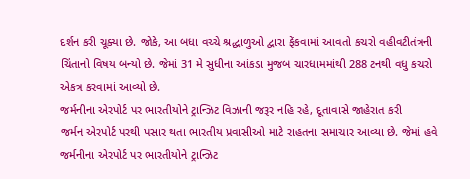દર્શન કરી ચૂક્યા છે. જોકે, આ બધા વચ્ચે શ્રદ્ધાળુઓ દ્વારા ફેંકવામાં આવતો કચરો વહીવટીતંત્રની ચિંતાનો વિષય બન્યો છે. જેમાં 31 મે સુધીના આંકડા મુજબ ચારધામમાંથી 288 ટનથી વધુ કચરો એકત્ર કરવામાં આવ્યો છે.
જર્મનીના એરપોર્ટ પર ભારતીયોને ટ્રાન્ઝિટ વિઝાની જરૂર નહિ રહે, દૂતાવાસે જાહેરાત કરી
જર્મન એરપોર્ટ પરથી પસાર થતા ભારતીય પ્રવાસીઓ માટે રાહતના સમાચાર આવ્યા છે. જેમાં હવે જર્મનીના એરપોર્ટ પર ભારતીયોને ટ્રાન્ઝિટ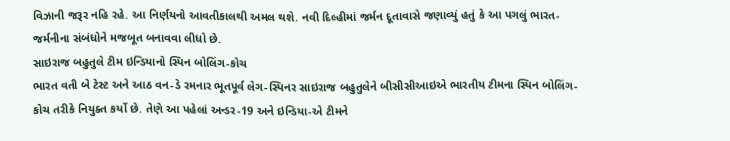વિઝાની જરૂર નહિ રહે. આ નિર્ણયનો આવતીકાલથી અમલ થશે. નવી દિલ્હીમાં જર્મન દૂતાવાસે જણાવ્યું હતું કે આ પગલું ભારત-જર્મનીના સંબંધોને મજબૂત બનાવવા લીધો છે.
સાઇરાજ બહુતુલે ટીમ ઇન્ડિયાનો સ્પિન બોલિંગ-કોચ
ભારત વતી બે ટેસ્ટ અને આઠ વન-ડે રમનાર ભૂતપૂર્વ લેગ-સ્પિનર સાઇરાજ બહુતુલેને બીસીસીઆઇએ ભારતીય ટીમના સ્પિન બોલિંગ-કોચ તરીકે નિયુક્ત કર્યો છે. તેણે આ પહેલાં અન્ડર-19 અને ઇન્ડિયા-એ ટીમને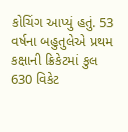કોચિંગ આપ્યું હતું. 53 વર્ષના બહુતુલેએ પ્રથમ કક્ષાની ક્રિકેટમાં કુલ 630 વિકેટ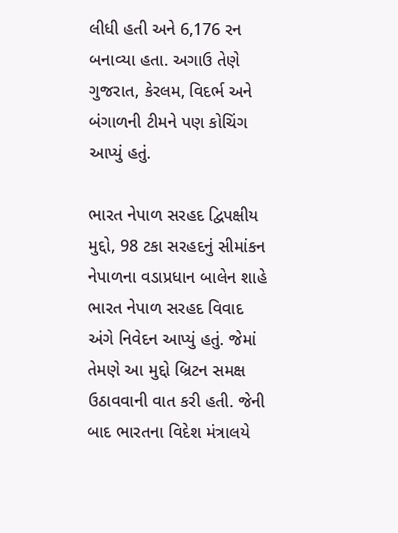લીધી હતી અને 6,176 રન બનાવ્યા હતા. અગાઉ તેણે ગુજરાત, કેરલમ, વિદર્ભ અને બંગાળની ટીમને પણ કોચિંગ આપ્યું હતું.

ભારત નેપાળ સરહદ દ્વિપક્ષીય મુદ્દો, 98 ટકા સરહદનું સીમાંકન
નેપાળના વડાપ્રધાન બાલેન શાહે ભારત નેપાળ સરહદ વિવાદ અંગે નિવેદન આપ્યું હતું. જેમાં તેમણે આ મુદ્દો બ્રિટન સમક્ષ ઉઠાવવાની વાત કરી હતી. જેની બાદ ભારતના વિદેશ મંત્રાલયે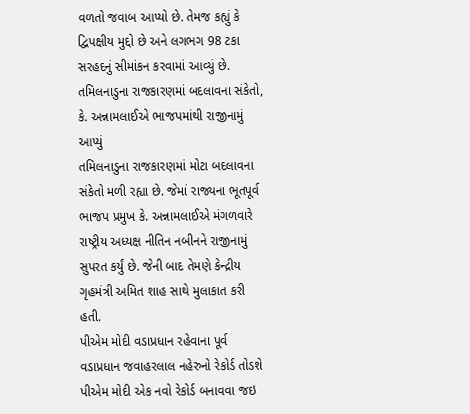વળતો જવાબ આપ્યો છે. તેમજ કહ્યું કે દ્વિપક્ષીય મુદ્દો છે અને લગભગ 98 ટકા સરહદનું સીમાંકન કરવામાં આવ્યું છે.
તમિલનાડુના રાજકારણમાં બદલાવના સંકેતો, કે. અન્નામલાઈએ ભાજપમાંથી રાજીનામું આપ્યું
તમિલનાડુના રાજકારણમાં મોટા બદલાવના સંકેતો મળી રહ્યા છે. જેમાં રાજ્યના ભૂતપૂર્વ ભાજપ પ્રમુખ કે. અન્નામલાઈએ મંગળવારે રાષ્ટ્રીય અધ્યક્ષ નીતિન નબીનને રાજીનામું સુપરત કર્યું છે. જેની બાદ તેમણે કેન્દ્રીય ગૃહમંત્રી અમિત શાહ સાથે મુલાકાત કરી હતી.
પીએમ મોદી વડાપ્રધાન રહેવાના પૂર્વ વડાપ્રધાન જવાહરલાલ નહેરુનો રેકોર્ડ તોડશે
પીએમ મોદી એક નવો રેકોર્ડ બનાવવા જઇ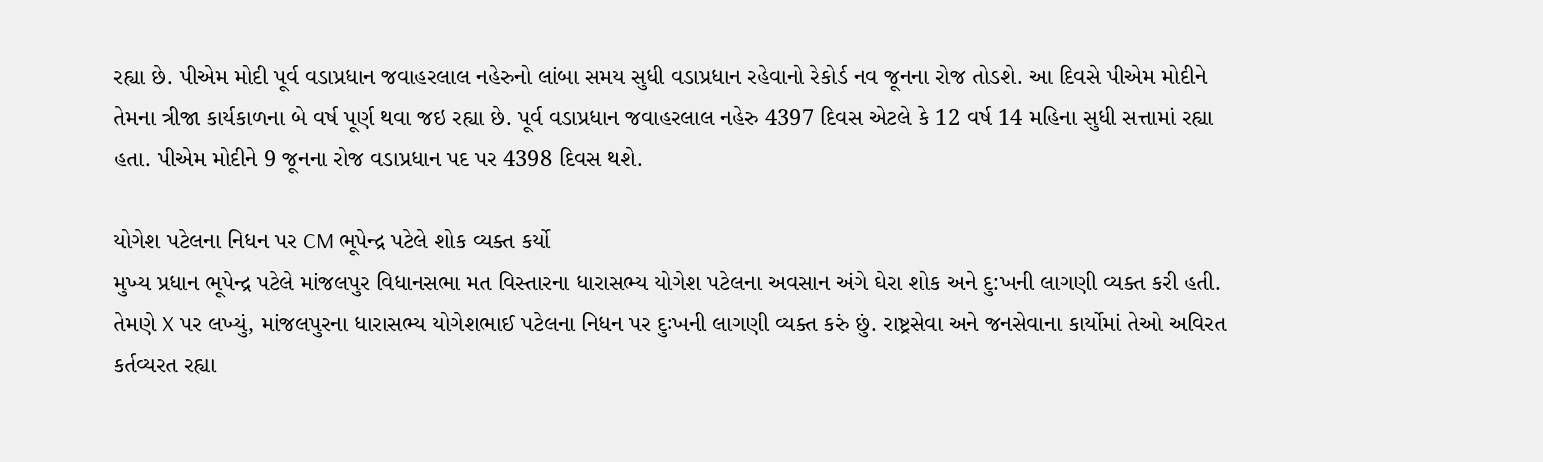રહ્યા છે. પીએમ મોદી પૂર્વ વડાપ્રધાન જવાહરલાલ નહેરુનો લાંબા સમય સુધી વડાપ્રધાન રહેવાનો રેકોર્ડ નવ જૂનના રોજ તોડશે. આ દિવસે પીએમ મોદીને તેમના ત્રીજા કાર્યકાળના બે વર્ષ પૂર્ણ થવા જઇ રહ્યા છે. પૂર્વ વડાપ્રધાન જવાહરલાલ નહેરુ 4397 દિવસ એટલે કે 12 વર્ષ 14 મહિના સુધી સત્તામાં રહ્યા હતા. પીએમ મોદીને 9 જૂનના રોજ વડાપ્રધાન પદ પર 4398 દિવસ થશે.

યોગેશ પટેલના નિધન પર CM ભૂપેન્દ્ર પટેલે શોક વ્યક્ત કર્યો
મુખ્ય પ્રધાન ભૂપેન્દ્ર પટેલે માંજલપુર વિધાનસભા મત વિસ્તારના ધારાસભ્ય યોગેશ પટેલના અવસાન અંગે ઘેરા શોક અને દુ:ખની લાગણી વ્યક્ત કરી હતી. તેમણે X પર લખ્યું, માંજલપુરના ધારાસભ્ય યોગેશભાઈ પટેલના નિધન પર દુઃખની લાગણી વ્યક્ત કરું છું. રાષ્ટ્રસેવા અને જનસેવાના કાર્યોમાં તેઓ અવિરત કર્તવ્યરત રહ્યા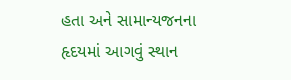હતા અને સામાન્યજનના હૃદયમાં આગવું સ્થાન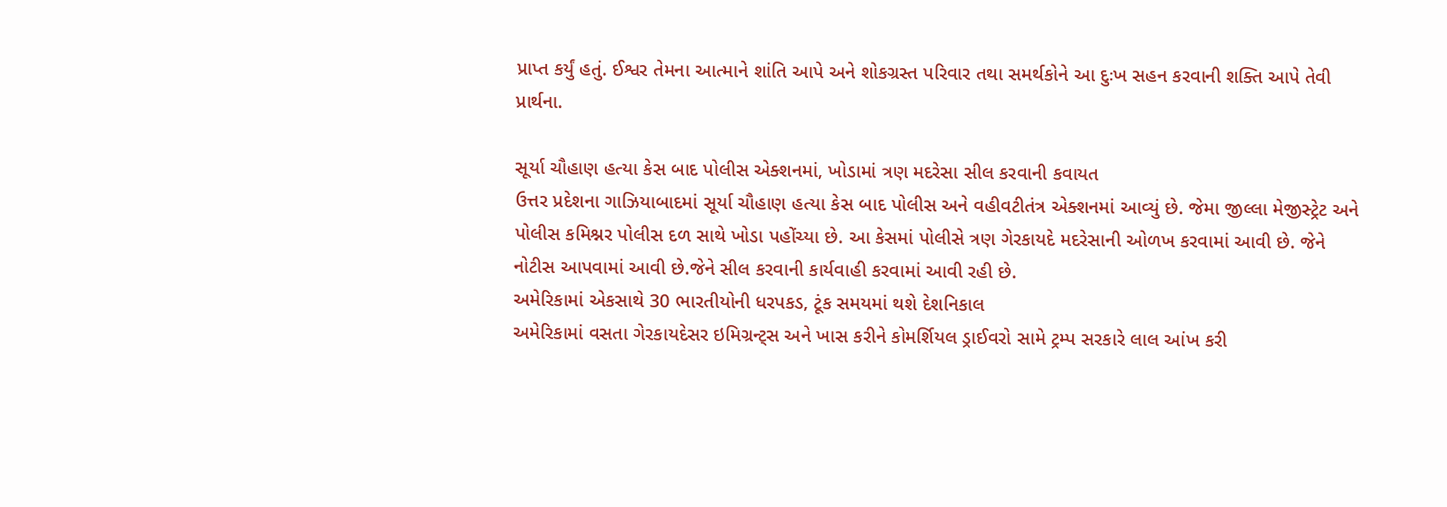પ્રાપ્ત કર્યું હતું. ઈશ્વર તેમના આત્માને શાંતિ આપે અને શોકગ્રસ્ત પરિવાર તથા સમર્થકોને આ દુઃખ સહન કરવાની શક્તિ આપે તેવી પ્રાર્થના.

સૂર્યા ચૌહાણ હત્યા કેસ બાદ પોલીસ એક્શનમાં, ખોડામાં ત્રણ મદરેસા સીલ કરવાની કવાયત
ઉત્તર પ્રદેશના ગાઝિયાબાદમાં સૂર્યા ચૌહાણ હત્યા કેસ બાદ પોલીસ અને વહીવટીતંત્ર એક્શનમાં આવ્યું છે. જેમા જીલ્લા મેજીસ્ટ્રેટ અને પોલીસ કમિશ્નર પોલીસ દળ સાથે ખોડા પહોંચ્યા છે. આ કેસમાં પોલીસે ત્રણ ગેરકાયદે મદરેસાની ઓળખ કરવામાં આવી છે. જેને નોટીસ આપવામાં આવી છે.જેને સીલ કરવાની કાર્યવાહી કરવામાં આવી રહી છે.
અમેરિકામાં એકસાથે 30 ભારતીયોની ધરપકડ, ટૂંક સમયમાં થશે દેશનિકાલ
અમેરિકામાં વસતા ગેરકાયદેસર ઇમિગ્રન્ટ્સ અને ખાસ કરીને કોમર્શિયલ ડ્રાઈવરો સામે ટ્રમ્પ સરકારે લાલ આંખ કરી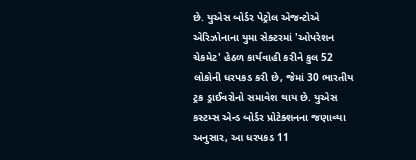છે. યુએસ બોર્ડર પેટ્રોલ એજન્ટોએ એરિઝોનાના યુમા સેક્ટરમાં 'ઓપરેશન ચેકમેટ' હેઠળ કાર્યવાહી કરીને કુલ 52 લોકોની ધરપકડ કરી છે, જેમાં 30 ભારતીય ટ્રક ડ્રાઈવરોનો સમાવેશ થાય છે. યુએસ કસ્ટમ્સ એન્ડ બોર્ડર પ્રોટેક્શનના જણાવ્યા અનુસાર, આ ધરપકડ 11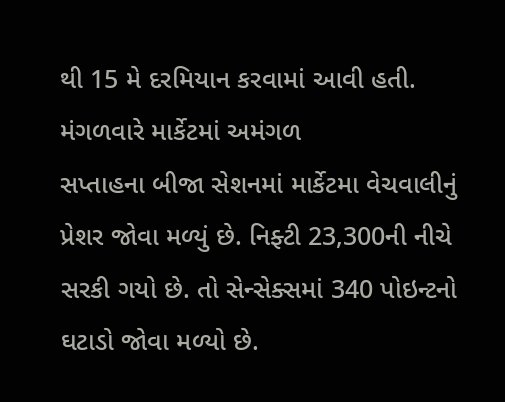થી 15 મે દરમિયાન કરવામાં આવી હતી.
મંગળવારે માર્કેટમાં અમંગળ
સપ્તાહના બીજા સેશનમાં માર્કેટમા વેચવાલીનું પ્રેશર જોવા મળ્યું છે. નિફ્ટી 23,300ની નીચે સરકી ગયો છે. તો સેન્સેક્સમાં 340 પોઇન્ટનો ઘટાડો જોવા મળ્યો છે.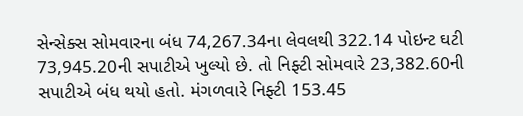સેન્સેક્સ સોમવારના બંધ 74,267.34ના લેવલથી 322.14 પોઇન્ટ ઘટી 73,945.20ની સપાટીએ ખુલ્યો છે. તો નિફ્ટી સોમવારે 23,382.60ની સપાટીએ બંધ થયો હતો. મંગળવારે નિફ્ટી 153.45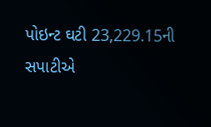પોઇન્ટ ઘટી 23,229.15ની સપાટીએ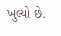ખુલ્યો છે.